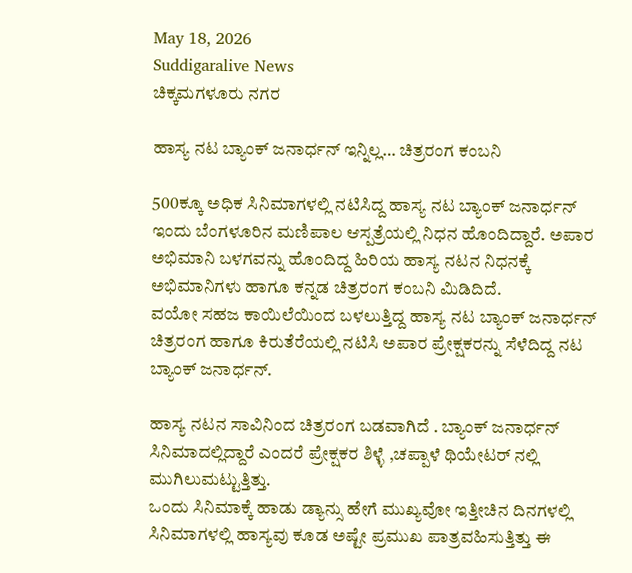May 18, 2026
Suddigaralive News
ಚಿಕ್ಕಮಗಳೂರು ನಗರ

ಹಾಸ್ಯ ನಟ ಬ್ಯಾಂಕ್ ಜನಾರ್ಧನ್ ಇನ್ನಿಲ್ಲ… ಚಿತ್ರರಂಗ ಕಂಬನಿ

500ಕ್ಕೂ ಅಧಿಕ ಸಿನಿಮಾಗಳಲ್ಲಿ ನಟಿಸಿದ್ದ ಹಾಸ್ಯ ನಟ ಬ್ಯಾಂಕ್ ಜನಾರ್ಧನ್ ಇಂದು ಬೆಂಗಳೂರಿನ ಮಣಿಪಾಲ ಆಸ್ಪತ್ರೆಯಲ್ಲಿ ನಿಧನ ಹೊಂದಿದ್ದಾರೆ. ಅಪಾರ ಅಭಿಮಾನಿ ಬಳಗವನ್ನು ಹೊಂದಿದ್ದ ಹಿರಿಯ ಹಾಸ್ಯ ನಟನ ನಿಧನಕ್ಕೆ ಅಭಿಮಾನಿಗಳು ಹಾಗೂ ಕನ್ನಡ ಚಿತ್ರರಂಗ ಕಂಬನಿ ಮಿಡಿದಿದೆ.
ವಯೋ ಸಹಜ ಕಾಯಿಲೆಯಿಂದ ಬಳಲುತ್ತಿದ್ದ ಹಾಸ್ಯ ನಟ ಬ್ಯಾಂಕ್ ಜನಾರ್ಧನ್ ಚಿತ್ರರಂಗ ಹಾಗೂ ಕಿರುತೆರೆಯಲ್ಲಿ ನಟಿಸಿ ಅಪಾರ ಪ್ರೇಕ್ಷಕರನ್ನು ಸೆಳೆದಿದ್ದ ನಟ ಬ್ಯಾಂಕ್ ಜನಾರ್ಧನ್.

ಹಾಸ್ಯ ನಟನ ಸಾವಿನಿಂದ ಚಿತ್ರರಂಗ ಬಡವಾಗಿದೆ . ಬ್ಯಾಂಕ್ ಜನಾರ್ಧನ್ ಸಿನಿಮಾದಲ್ಲಿದ್ದಾರೆ ಎಂದರೆ ಪ್ರೇಕ್ಷಕರ ಶಿಳ್ಳೆ ,ಚಪ್ಪಾಳೆ ಥಿಯೇಟರ್ ನಲ್ಲಿ ಮುಗಿಲುಮಟ್ಟುತ್ತಿತ್ತು.
ಒಂದು ಸಿನಿಮಾಕ್ಕೆ ಹಾಡು ಡ್ಯಾನ್ಸು ಹೇಗೆ ಮುಖ್ಯವೋ ಇತ್ತೀಚಿನ ದಿನಗಳಲ್ಲಿ ಸಿನಿಮಾಗಳಲ್ಲಿ ಹಾಸ್ಯವು ಕೂಡ ಅಷ್ಟೇ ಪ್ರಮುಖ ಪಾತ್ರವಹಿಸುತ್ತಿತ್ತು ಈ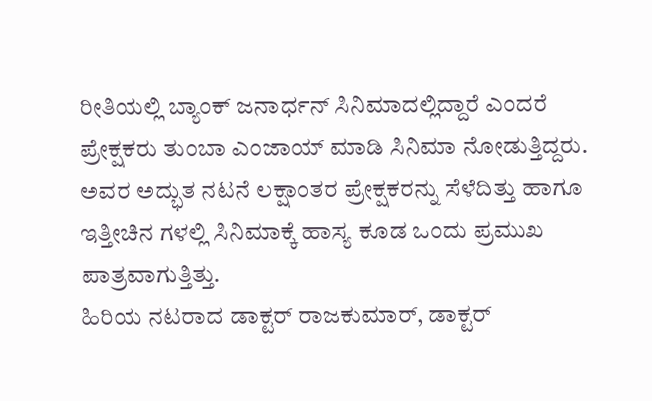ರೀತಿಯಲ್ಲಿ ಬ್ಯಾಂಕ್ ಜನಾರ್ಧನ್ ಸಿನಿಮಾದಲ್ಲಿದ್ದಾರೆ ಎಂದರೆ ಪ್ರೇಕ್ಷಕರು ತುಂಬಾ ಎಂಜಾಯ್ ಮಾಡಿ ಸಿನಿಮಾ ನೋಡುತ್ತಿದ್ದರು.
ಅವರ ಅದ್ಭುತ ನಟನೆ ಲಕ್ಷಾಂತರ ಪ್ರೇಕ್ಷಕರನ್ನು ಸೆಳೆದಿತ್ತು ಹಾಗೂ ಇತ್ತೀಚಿನ ಗಳಲ್ಲಿ ಸಿನಿಮಾಕ್ಕೆ ಹಾಸ್ಯ ಕೂಡ ಒಂದು ಪ್ರಮುಖ ಪಾತ್ರವಾಗುತ್ತಿತ್ತು.
ಹಿರಿಯ ನಟರಾದ ಡಾಕ್ಟರ್ ರಾಜಕುಮಾರ್, ಡಾಕ್ಟರ್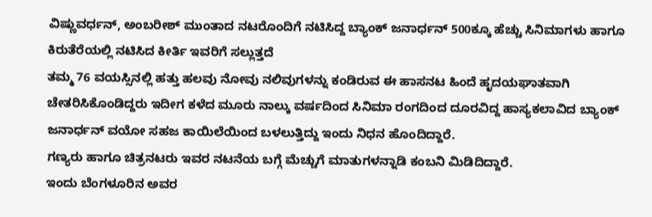ವಿಷ್ಣುವರ್ಧನ್, ಅಂಬರೀಶ್ ಮುಂತಾದ ನಟರೊಂದಿಗೆ ನಟಿಸಿದ್ದ ಬ್ಯಾಂಕ್ ಜನಾರ್ಧನ್ 500ಕ್ಕೂ ಹೆಚ್ಚು ಸಿನಿಮಾಗಳು ಹಾಗೂ ಕಿರುತೆರೆಯಲ್ಲಿ ನಟಿಸಿದ ಕೀರ್ತಿ ಇವರಿಗೆ ಸಲ್ಲುತ್ತದೆ
ತಮ್ಮ 76 ವಯಸ್ಸಿನಲ್ಲಿ ಹತ್ತು ಹಲವು ನೋವು ನಲಿವುಗಳನ್ನು ಕಂಡಿರುವ ಈ ಹಾಸನಟ ಹಿಂದೆ ಹೃದಯಘಾತವಾಗಿ ಚೇತರಿಸಿಕೊಂಡಿದ್ದರು ಇದೀಗ ಕಳೆದ ಮೂರು ನಾಲ್ಕು ವರ್ಷದಿಂದ ಸಿನಿಮಾ ರಂಗದಿಂದ ದೂರವಿದ್ದ ಹಾಸ್ಯಕಲಾವಿದ ಬ್ಯಾಂಕ್ ಜನಾರ್ಧನ್ ವಯೋ ಸಹಜ ಕಾಯಿಲೆಯಿಂದ ಬಳಲುತ್ತಿದ್ದು ಇಂದು ನಿಧನ ಹೊಂದಿದ್ದಾರೆ.
ಗಣ್ಯರು ಹಾಗೂ ಚಿತ್ರನಟರು ಇವರ ನಟನೆಯ ಬಗ್ಗೆ ಮೆಚ್ಚುಗೆ ಮಾತುಗಳನ್ನಾಡಿ ಕಂಬನಿ ಮಿಡಿದಿದ್ದಾರೆ.
ಇಂದು ಬೆಂಗಳೂರಿನ ಅವರ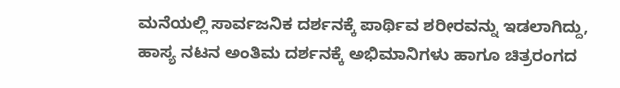ಮನೆಯಲ್ಲಿ ಸಾರ್ವಜನಿಕ ದರ್ಶನಕ್ಕೆ ಪಾರ್ಥಿವ ಶರೀರವನ್ನು ಇಡಲಾಗಿದ್ದು, ಹಾಸ್ಯ ನಟನ ಅಂತಿಮ ದರ್ಶನಕ್ಕೆ ಅಭಿಮಾನಿಗಳು ಹಾಗೂ ಚಿತ್ರರಂಗದ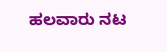ಹಲವಾರು ನಟ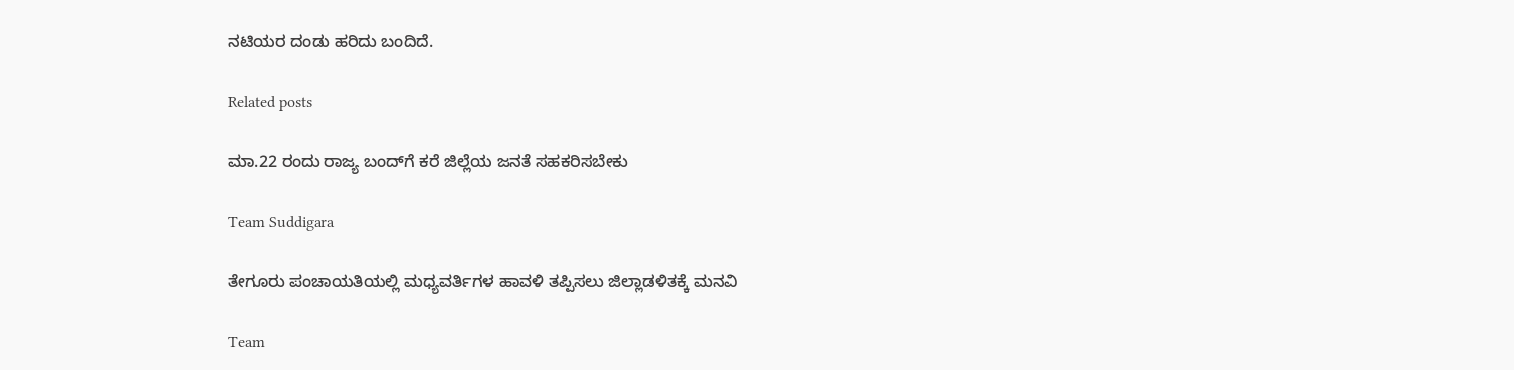ನಟಿಯರ ದಂಡು ಹರಿದು ಬಂದಿದೆ.

Related posts

ಮಾ.22 ರಂದು ರಾಜ್ಯ ಬಂದ್‌ಗೆ ಕರೆ ಜಿಲ್ಲೆಯ ಜನತೆ ಸಹಕರಿಸಬೇಕು

Team Suddigara

ತೇಗೂರು ಪಂಚಾಯತಿಯಲ್ಲಿ ಮಧ್ಯವರ್ತಿಗಳ ಹಾವಳಿ ತಪ್ಪಿಸಲು ಜಿಲ್ಲಾಡಳಿತಕ್ಕೆ ಮನವಿ

Team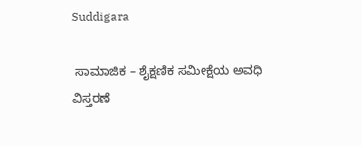Suddigara

 ಸಾಮಾಜಿಕ – ಶೈಕ್ಷಣಿಕ ಸಮೀಕ್ಷೆಯ ಅವಧಿ ವಿಸ್ತರಣೆ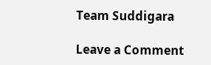Team Suddigara

Leave a Comment